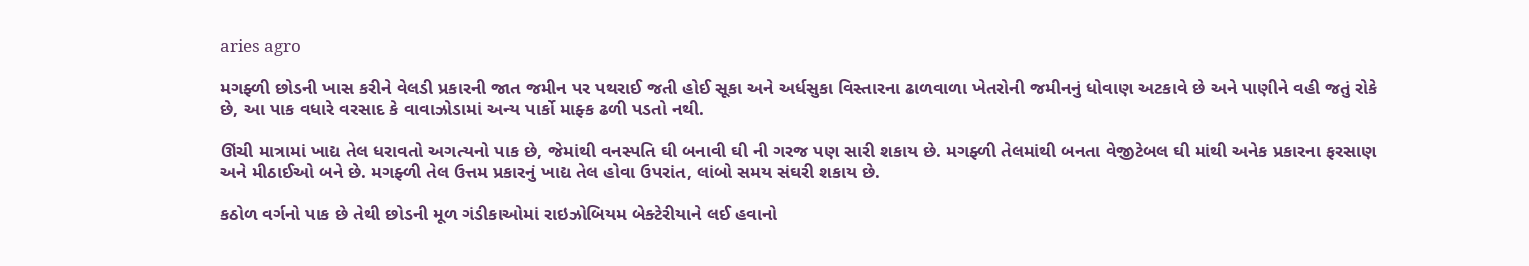aries agro

મગફ્ળી છોડની ખાસ કરીને વેલડી પ્રકારની જાત જમીન પર પથરાઈ જતી હોઈ સૂકા અને અર્ધસુકા વિસ્તારના ઢાળવાળા ખેતરોની જમીનનું ધોવાણ અટકાવે છે અને પાણીને વહી જતું રોકે છે, આ પાક વધારે વરસાદ કે વાવાઝોડામાં અન્ય પાર્કો માફ્ક ઢળી પડતો નથી.

ઊંચી માત્રામાં ખાદ્ય તેલ ધરાવતો અગત્યનો પાક છે, જેમાંથી વનસ્પતિ ઘી બનાવી ઘી ની ગરજ પણ સારી શકાય છે. મગફ્ળી તેલમાંથી બનતા વેજીટેબલ ઘી માંથી અનેક પ્રકારના ફરસાણ અને મીઠાઈઓ બને છે. મગફ્ળી તેલ ઉત્તમ પ્રકારનું ખાદ્ય તેલ હોવા ઉપરાંત, લાંબો સમય સંઘરી શકાય છે.

કઠોળ વર્ગનો પાક છે તેથી છોડની મૂળ ગંડીકાઓમાં રાઇઝોબિયમ બેક્ટેરીયાને લઈ હવાનો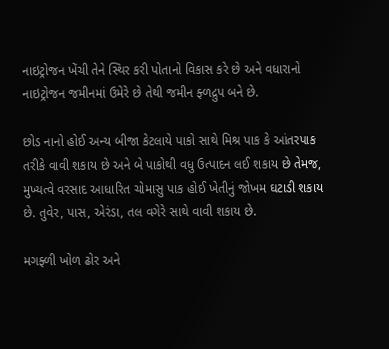નાઇટ્રોજન ખેંચી તેને સ્થિર કરી પોતાનો વિકાસ કરે છે અને વધારાનો નાઇટ્રોજન જમીનમાં ઉમેરે છે તેથી જમીન ફ્ળદ્રુપ બને છે.

છોડ નાનો હોઈ અન્ય બીજા કેટલાયે પાકો સાથે મિશ્ર પાક કે આંતરપાક તરીકે વાવી શકાય છે અને બે પાકોથી વધુ ઉત્પાદન લઈ શકાય છે તેમજ, મુખ્યત્વે વરસાદ આધારિત ચોમાસુ પાક હોઈ ખેતીનું જોખમ ઘટાડી શકાય છે. તુવેર, પાસ, એરંડા, તલ વગેરે સાથે વાવી શકાય છે.

મગફ્ળી ખોળ ઢોર અને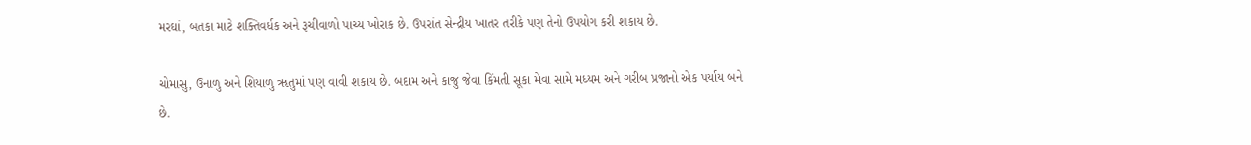મરઘાં, બતકા માટે શક્તિવર્ધક અને રૂચીવાળો પાચ્ય ખોરાક છે. ઉપરાંત સેન્દ્રીય ખાતર તરીકે પણ તેનો ઉપયોગ કરી શકાય છે.

ચોમાસુ, ઉનાળુ અને શિયાળુ ૠતુમાં પણ વાવી શકાય છે. બદામ અને કાજુ જેવા કિંમતી સૂકા મેવા સામે મધ્યમ અને ગરીબ પ્રજાનો એક પર્યાય બને છે.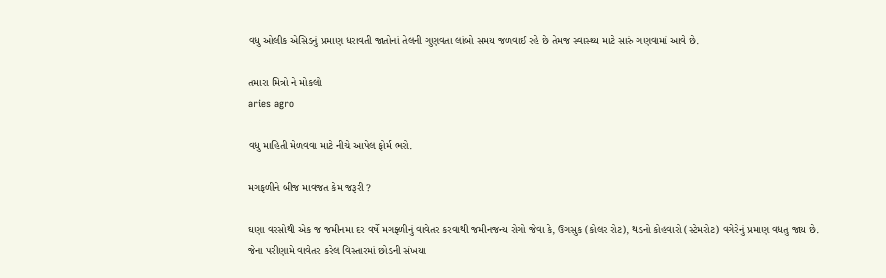વધુ ઓલીક એસિડનું પ્રમાણ ધરાવતી જાતોનાં તેલની ગુણવતા લાંબો સમય જળવાઈ રહે છે તેમજ સ્વાસ્થ્ય માટે સારું ગણવામાં આવે છે.

તમારા મિત્રો ને મોકલો
aries agro

વધુ માહિતી મેળવવા માટે નીચે આપેલ ફોર્મ ભરો.

મગફળીને બીજ માવજત કેમ જરૂરી ?

ઘણા વરસોથી એક જ જમીનમા દર વર્ષે મગફ્ળીનું વાવેતર કરવાથી જમીનજન્ય રોગો જેવા કે, ઉગસુક (કોલર રોટ), થડનો કોહવારો (સ્ટેમરોટ) વગેરેનું પ્રમાણ વધતુ જાય છે. જેના પરીણામે વાવેતર કરેલ વિસ્તારમાં છોડની સંખયા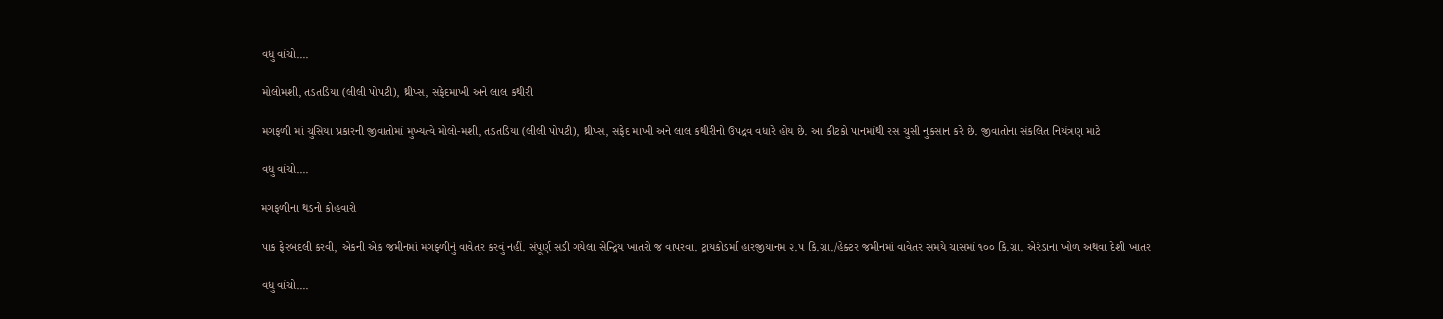વધુ વાંચો....

મોલોમશી, તડતડિયા (લીલી પોપટી), થ્રીપ્સ, સફેદમાખી અને લાલ કથીરી

મગફળી માં ચુસિયા પ્રકારની જીવાતોમાં મુખ્યત્વે મોલો-મશી, તડતડિયા (લીલી પોપટી), થ્રીપ્સ, સફેદ માખી અને લાલ કથીરીનો ઉપદ્રવ વધારે હોય છે. આ કીટકો પાનમાંથી રસ ચુસી નુકસાન કરે છે. જીવાતોના સંકલિત નિયંત્રણ માટે

વધુ વાંચો....

મગફળીના થડનો કોહવારો

પાક ફેરબદલી કરવી, એકની એક જમીનમાં મગફ્ળીનું વાવેતર કરવું નહીં. સંપૂર્ણ સડી ગયેલા સેન્દ્રિય ખાતરો જ વાપરવા. ટ્રાયકોડર્મા હારજીયાનમ ૨.૫ કિ.ગ્રા./હેક્ટર જમીનમાં વાવેતર સમયે ચાસમાં ૧૦૦ કિ.ગ્રા. એરંડાના ખોળ અથવા દેશી ખાતર

વધુ વાંચો....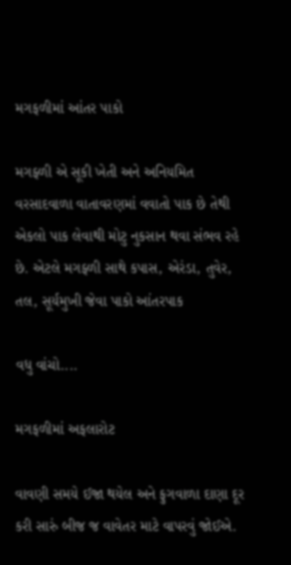મગફળીમાં આંતર પાકો

મગફ્ળી એ સૂકી ખેતી અને અનિયમિત વરસાદવાળા વાતાવરણમાં વવાતો પાક છે તેથી એકલો પાક લેવાથી મોટુ નુકસાન થવા સંભવ રહે છે. એટલે મગફ્ળી સાથે કપાસ, એરંડા, તુવેર, તલ, સૂર્યમુખી જેવા પાકો આંતરપાક

વધુ વાંચો....

મગફળીમાં અફલારોટ

વાવણી સમયે ઈજા થયેલ અને ફુગવાળા દાણા દૂર કરી સારું બીજ જ વાવેતર માટે વાપરવું જોઈએ.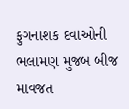ફુગનાશક દવાઓની ભલામણ મુજબ બીજ માવજત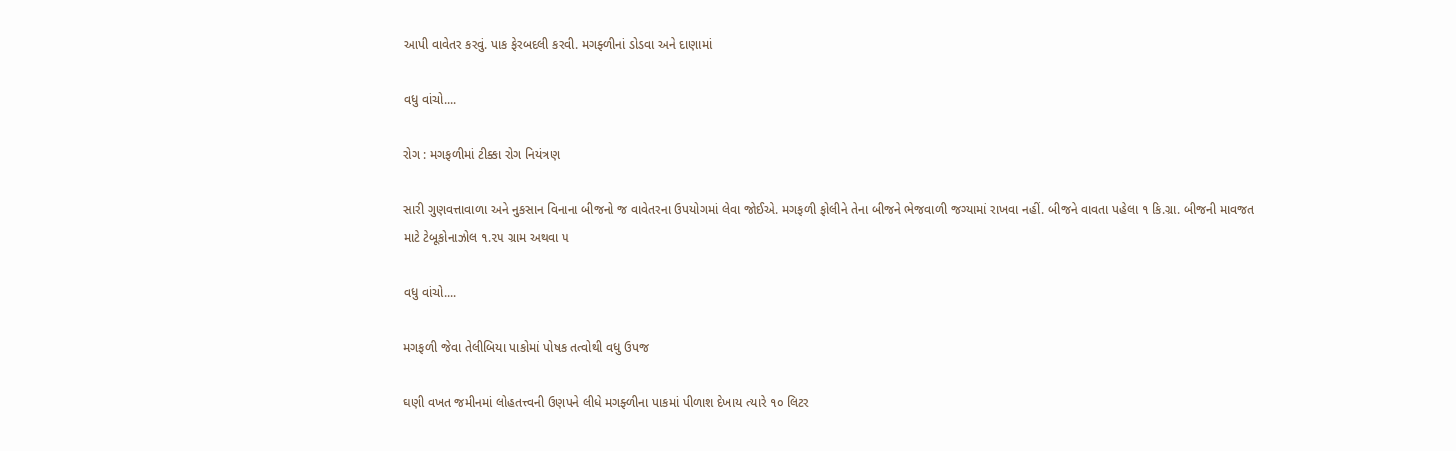આપી વાવેતર કરવું. પાક ફેરબદલી કરવી. મગફ્ળીનાં ડોડવા અને દાણામાં

વધુ વાંચો....

રોગ : મગફળીમાં ટીક્કા રોગ નિયંત્રણ

સારી ગુણવત્તાવાળા અને નુકસાન વિનાના બીજનો જ વાવેતરના ઉપયોગમાં લેવા જોઈએ. મગફળી ફોલીને તેના બીજને ભેજવાળી જગ્યામાં રાખવા નહીં. બીજને વાવતા પહેલા ૧ કિ.ગ્રા. બીજની માવજત માટે ટેબૂકોનાઝોલ ૧.૨૫ ગ્રામ અથવા ૫

વધુ વાંચો....

મગફળી જેવા તેલીબિયા પાકોમાં પોષક તત્વોથી વધુ ઉપજ

ઘણી વખત જમીનમાં લોહતત્ત્વની ઉણપને લીધે મગફ્ળીના પાકમાં પીળાશ દેખાય ત્યારે ૧૦ લિટર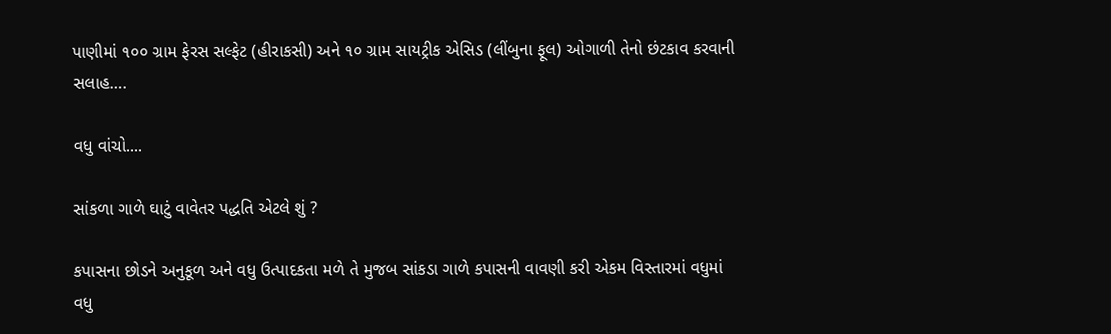પાણીમાં ૧૦૦ ગ્રામ ફેરસ સલ્ફેટ (હીરાકસી) અને ૧૦ ગ્રામ સાયટ્રીક એસિડ (લીંબુના ફૂલ) ઓગાળી તેનો છંટકાવ કરવાની સલાહ….

વધુ વાંચો....

સાંકળા ગાળે ઘાટું વાવેતર પદ્ધતિ એટલે શું ?

કપાસના છોડને અનુકૂળ અને વધુ ઉત્પાદકતા મળે તે મુજબ સાંકડા ગાળે કપાસની વાવણી કરી એકમ વિસ્તારમાં વધુમાં વધુ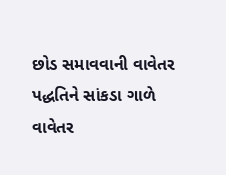છોડ સમાવવાની વાવેતર પદ્ધતિને સાંકડા ગાળે વાવેતર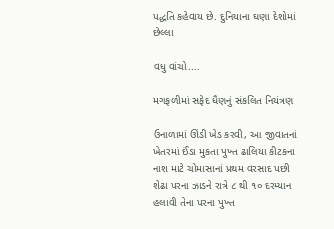પદ્ધતિ કહેવાય છે. દુનિયાના ઘણા દેશોમાં છેલ્લા

વધુ વાંચો....

મગફળીમાં સફેદ ધૈણનું સંકલિત નિયંત્રણ

ઉનાળામાં ઊંડી ખેડ કરવી, આ જીવાતનાં ખેતરમાં ઈંડા મુકતા પુખ્ત ઢાલિયા કીટકના નાશ માટે ચોમાસાનાં પ્રથમ વરસાદ પછી શેઢા પરના ઝાડને રાત્રે ૮ થી ૧૦ દરમ્યાન હલાવી તેના પરના પુખ્ત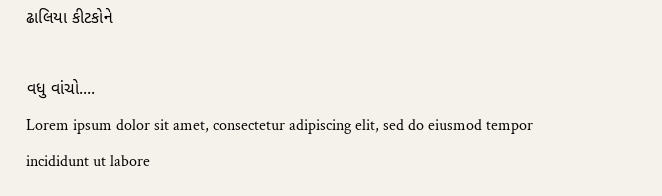ઢાલિયા કીટકોને

વધુ વાંચો....
Lorem ipsum dolor sit amet, consectetur adipiscing elit, sed do eiusmod tempor incididunt ut labore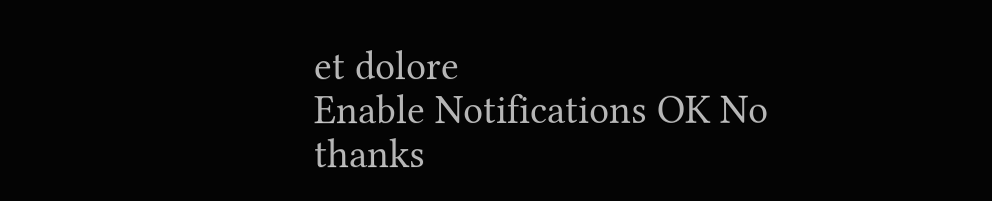et dolore
Enable Notifications OK No thanks